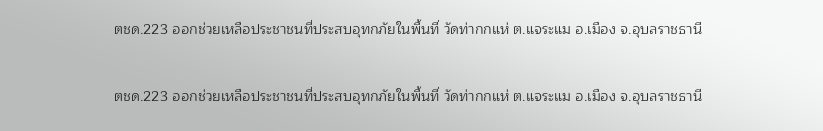ตชด.223 ออกช่วยเหลือประชาชนที่ประสบอุทกภัยในพื้นที่ วัดท่ากกแห่ ต.แจระแม อ.เมือง จ.อุบลราชธานี

ตชด.223 ออกช่วยเหลือประชาชนที่ประสบอุทกภัยในพื้นที่ วัดท่ากกแห่ ต.แจระแม อ.เมือง จ.อุบลราชธานี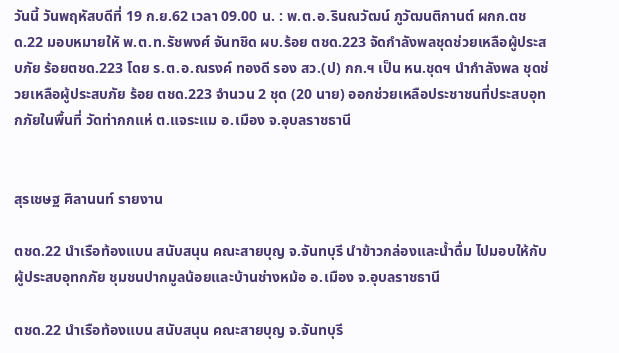วันนี้ วันพฤหัสบดีที่ 19 ก.ย.62 เวลา 09.00 น. : พ.ต.อ.รินณวัฒน์ ภูวัฒนติกานต์ ผกก.ตชด.22 มอบหมายใหั พ.ต.ท.รัชพงศ์ จันทชิด ผบ.ร้อย ตชด.223 จัดกำลังพลชุดช่วยเหลือผู้ประสบภัย ร้อยตชด.223 โดย ร.ต.อ.ณรงค์ ทองดี รอง สว.(ป) กก.ฯ เป็น หน.ชุดฯ นำกำลังพล ชุดช่วยเหลือผู้ประสบภัย ร้อย ตชด.223 จำนวน 2 ชุด (20 นาย) ออกช่วยเหลือประชาชนที่ประสบอุทกภัยในพื้นที่ วัดท่ากกแห่ ต.แจระแม อ.เมือง จ.อุบลราชธานี


สุรเชษฐ ศิลานนท์ รายงาน

ตชด.22 นำเรือท้องแบน สนับสนุน คณะสายบุญ จ.จันทบุรี นำข้าวกล่องและน้ำดื่ม ไปมอบให้กับผู้ประสบอุทกภัย ชุมชนปากมูลน้อยและบ้านช่างหม้อ อ.เมือง จ.อุบลราชธานี

ตชด.22 นำเรือท้องแบน สนับสนุน คณะสายบุญ จ.จันทบุรี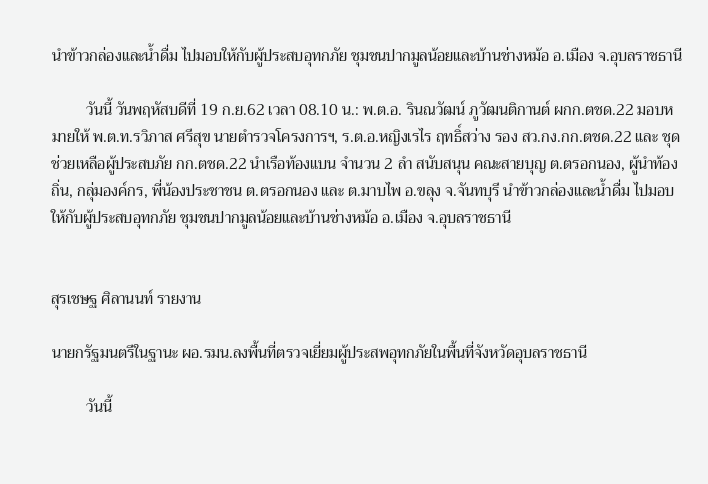นำข้าวกล่องและน้ำดื่ม ไปมอบให้กับผู้ประสบอุทกภัย ชุมชนปากมูลน้อยและบ้านช่างหม้อ อ.เมือง จ.อุบลราชธานี

         วันนี้ วันพฤหัสบดีที่ 19 ก.ย.62 เวลา 08.10 น.: พ.ต.อ. รินณวัฒน์ ภูวัฒนติกานต์ ผกก.ตชด.22 มอบหมายให้ พ.ต.ท.รวิภาส ศรีสุข นายตำรวจโครงการฯ, ร.ต.อ.หญิงเรไร ฤทธิ์สว่าง รอง สว.กง.กก.ตชด.22 และ ชุดช่วยเหลือผู้ประสบภัย กก.ตชด.22 นำเรือท้องแบน จำนวน 2 ลำ สนับสนุน คณะสายบุญ ต.ตรอกนอง, ผู้นำท้องถิ่น, กลุ่มองค์กร, พี่น้องประชาชน ต.ตรอกนอง และ ต.มาบไพ อ.ขลุง จ.จันทบุรี นำข้าวกล่องและน้ำดื่ม ไปมอบให้กับผู้ประสบอุทกภัย ชุมชนปากมูลน้อยและบ้านช่างหม้อ อ.เมือง จ.อุบลราชธานี


สุรเชษฐ ศิลานนท์ รายงาน

นายกรัฐมนตรีในฐานะ ผอ.รมน.ลงพื้นที่ตรวจเยี่ยมผู้ประสพอุทกภัยในพื้นที่จังหวัดอุบลราชธานี

         วันนี้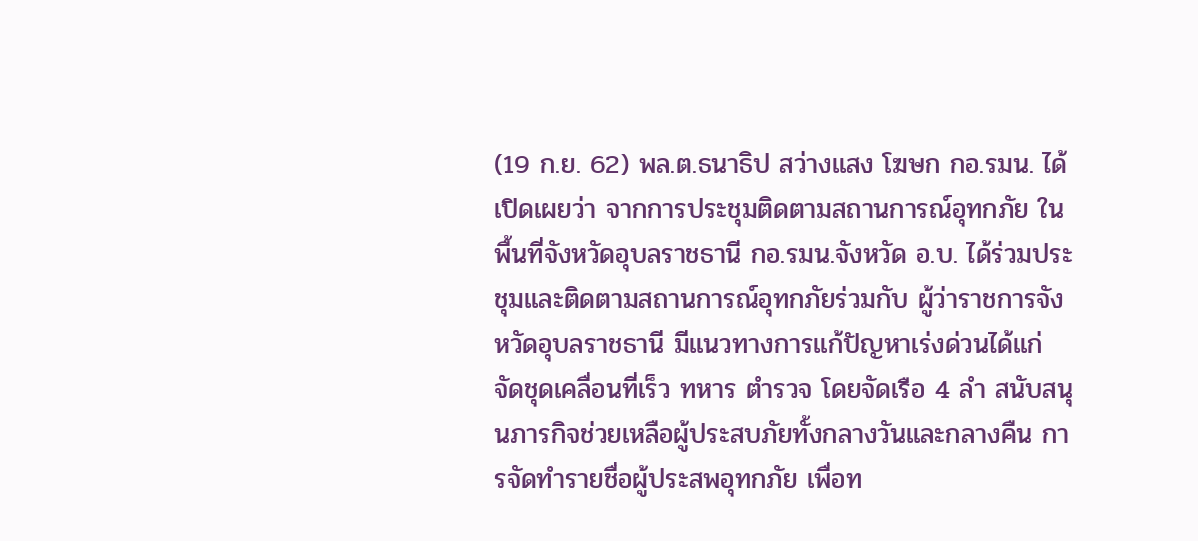(19 ก.ย. 62) พล.ต.ธนาธิป สว่างแสง โฆษก กอ.รมน. ได้เปิดเผยว่า จากการประชุมติดตามสถานการณ์อุทกภัย ในพื้นที่จังหวัดอุบลราชธานี กอ.รมน.จังหวัด อ.บ. ได้ร่วมประชุมและติดตามสถานการณ์อุทกภัยร่วมกับ ผู้ว่าราชการจังหวัดอุบลราชธานี มีแนวทางการแก้ปัญหาเร่งด่วนได้แก่ จัดชุดเคลื่อนที่เร็ว ทหาร ตำรวจ โดยจัดเรือ 4 ลำ สนับสนุนภารกิจช่วยเหลือผู้ประสบภัยทั้งกลางวันและกลางคืน การจัดทำรายชื่อผู้ประสพอุทกภัย เพื่อท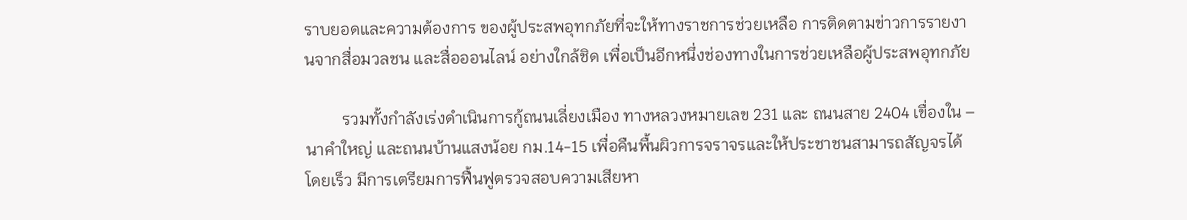ราบยอดและความต้องการ ของผู้ประสพอุทกภัยที่จะให้ทางราชการช่วยเหลือ การติดตามข่าวการรายงานจากสื่อมวลชน และสื่อออนไลน์ อย่างใกล้ชิด เพื่อเป็นอีกหนึ่งช่องทางในการช่วยเหลือผู้ประสพอุทกภัย

         รวมทั้งกำลังเร่งดำเนินการกู้ถนนเลี่ยงเมือง ทางหลวงหมายเลข 231 และ ถนนสาย 2404 เขื่องใน – นาคำใหญ่ และถนนบ้านแสงน้อย กม.14-15 เพื่อคืนพื้นผิวการจราจรและให้ประชาชนสามารถสัญจรได้โดยเร็ว มีการเตรียมการฟื้นฟูตรวจสอบความเสียหา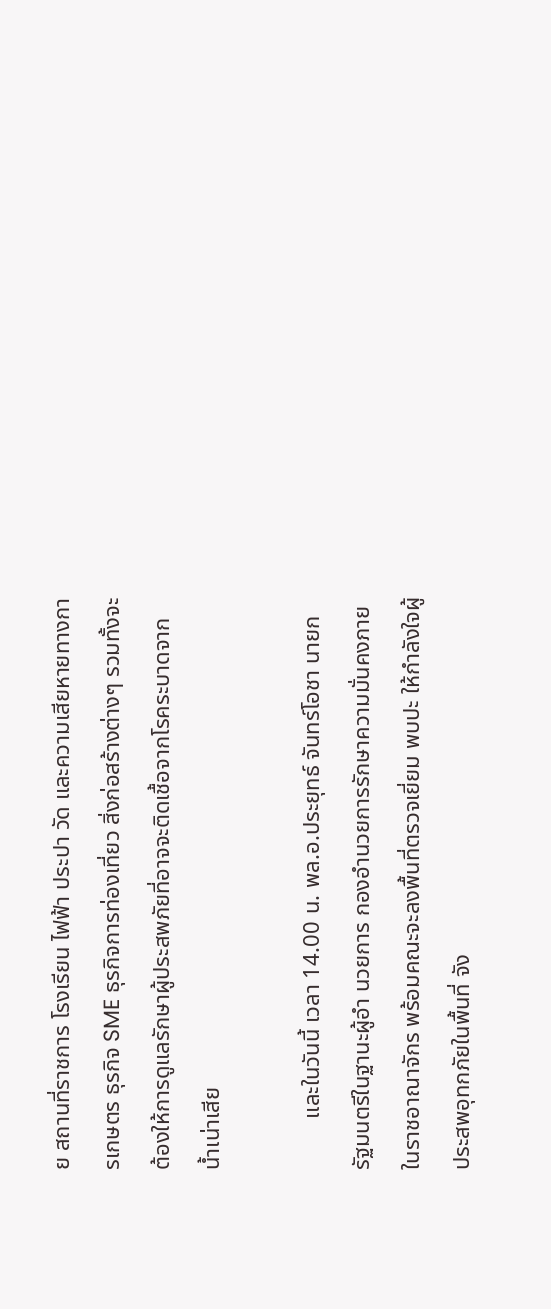ย สถานที่ราชการ โรงเรียน ไฟฟ้า ประปา วัด และความเสียหายทางการเกษตร ธุรกิจ SME ธุรกิจการท่องเที่ยว สิ่งก่อสร้างต่างๆ รวมทั้งจะต้องให้การดูแลรักษาผู้ประสพภัยที่อาจจะติดเชื้อจากโรคระบาดจากน้ำเน่าเสีย

         และในวันนี้ เวลา 14.00 น. พล.อ.ประยุทธ์ จันทร์โอชา นายกรัฐมนตรีในฐานะผู้อำ นวยการ กองอำนวยการรักษาความมั่นคงภายในราชอาณาจักร พร้อมคณะจะลงพื้นที่ตรวจเยี่ยม พบปะ ให้กำลังใจผู้ประสพอุทกภัยในพื้นที่ จัง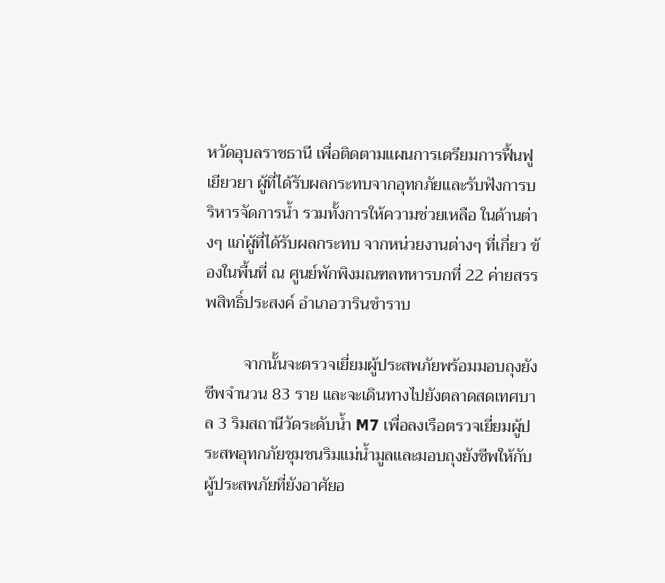หวัดอุบลราชธานี เพื่อติดตามแผนการเตรียมการฟื้นฟู เยียวยา ผู้ที่ได้รับผลกระทบจากอุทกภัยและรับฟังการบริหารจัดการน้ำ รวมทั้งการให้ความช่วยเหลือ ในด้านต่างๆ แก่ผู้ที่ได้รับผลกระทบ จากหน่วยงานต่างๆ ที่เกี่ยว ข้องในพื้นที่ ณ ศูนย์พักพิงมณฑลทหารบกที่ 22 ค่ายสรรพสิทธิ์ประสงค์ อำเภอวารินชำราบ

         จากนั้นจะตรวจเยี่ยมผู้ประสพภัยพร้อมมอบถุงยังชีพจำนวน 83 ราย และจะเดินทางไปยังตลาดสดเทศบาล 3 ริมสถานีวัดระดับน้ำ M7 เพื่อลงเรือตรวจเยี่ยมผู้ประสพอุทกภัยชุมชนริมแม่น้ำมูลและมอบถุงยังชีพให้กับผู้ประสพภัยที่ยังอาศัยอ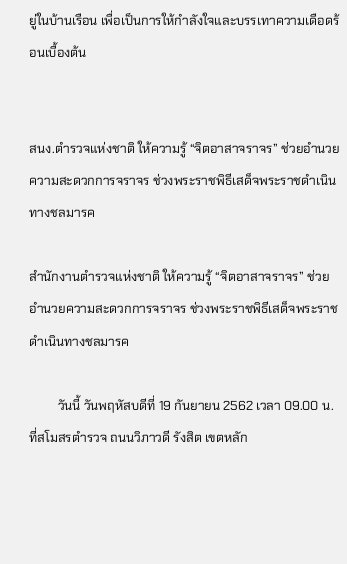ยู่ในบ้านเรือน เพื่อเป็นการให้กำลังใจและบรรเทาความเดือดร้อนเบื้องต้น


สนง.ตำรวจแห่งชาติ ให้ความรู้ “จิตอาสาจราจร” ช่วยอำนวยความสะดวกการจราจร ช่วงพระราชพิธีเสด็จพระราชดำเนินทางชลมารค

สำนักงานตำรวจแห่งชาติ ให้ความรู้ “จิตอาสาจราจร” ช่วยอำนวยความสะดวกการจราจร ช่วงพระราชพิธีเสด็จพระราชดำเนินทางชลมารค

         วันนี้ วันพฤหัสบดีที่ 19 กันยายน 2562 เวลา 09.00 น. ที่สโมสรตำรวจ ถนนวิภาวดี รังสิต เขตหลัก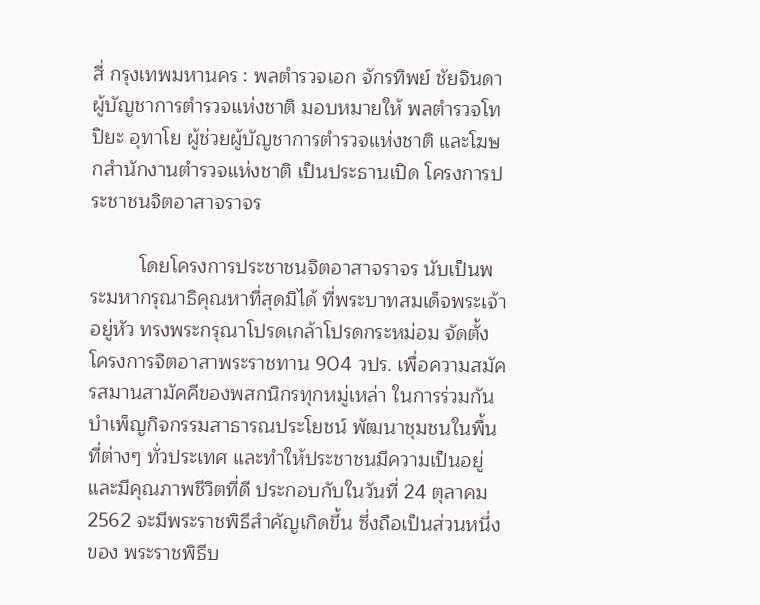สี่ กรุงเทพมหานคร : พลตำรวจเอก จักรทิพย์ ชัยจินดา ผู้บัญชาการตำรวจแห่งชาติ มอบหมายให้ พลตำรวจโท ปิยะ อุทาโย ผู้ช่วยผู้บัญชาการตำรวจแห่งชาติ และโฆษกสำนักงานตำรวจแห่งชาติ เป็นประธานเปิด โครงการประชาชนจิตอาสาจราจร

         โดยโครงการประชาชนจิตอาสาจราจร นับเป็นพระมหากรุณาธิคุณหาที่สุดมิได้ ที่พระบาทสมเด็จพระเจ้าอยู่หัว ทรงพระกรุณาโปรดเกล้าโปรดกระหม่อม จัดตั้งโครงการจิตอาสาพระราชทาน 904 วปร. เพื่อความสมัครสมานสามัคคีของพสกนิกรทุกหมู่เหล่า ในการร่วมกันบำเพ็ญกิจกรรมสาธารณประโยชน์ พัฒนาชุมชนในพื้นที่ต่างๆ ทั่วประเทศ และทำให้ประชาชนมีความเป็นอยู่และมีคุณภาพชีวิตที่ดี ประกอบกับในวันที่ 24 ตุลาคม 2562 จะมีพระราชพิธีสำคัญเกิดขึ้น ซึ่งถือเป็นส่วนหนึ่งของ พระราชพิธีบ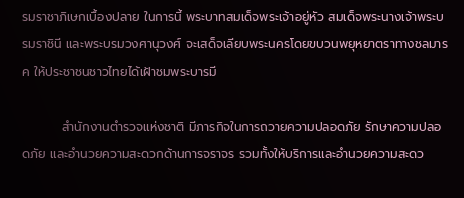รมราชาภิเษกเบื้องปลาย ในการนี้ พระบาทสมเด็จพระเจ้าอยู่หัว สมเด็จพระนางเจ้าพระบรมราชินี และพระบรมวงศานุวงศ์ จะเสด็จเลียบพระนครโดยขบวนพยุหยาตราทางชลมารค ให้ประชาชนชาวไทยได้เฝ้าชมพระบารมี

         สำนักงานตำรวจแห่งชาติ มีภารกิจในการถวายความปลอดภัย รักษาความปลอดภัย และอำนวยความสะดวกด้านการจราจร รวมทั้งให้บริการและอำนวยความสะดว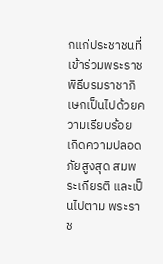กแก่ประชาชนที่เข้าร่วมพระราชพิธีบรมราชาภิเษกเป็นไปด้วยความเรียบร้อย เกิดความปลอดภัยสูงสุด สมพระเกียรติ และเป็นไปตาม พระราช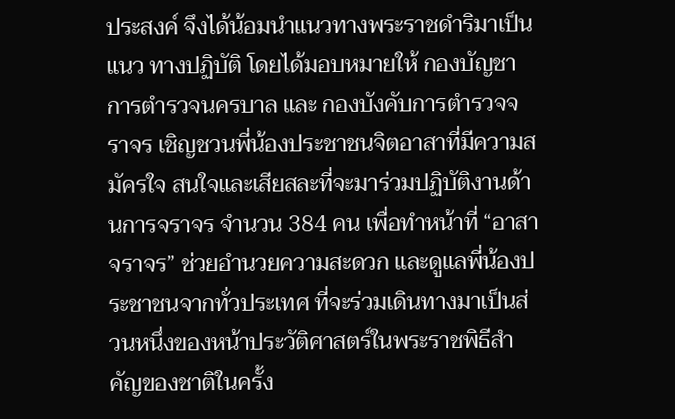ประสงค์ จึงได้น้อมนำแนวทางพระราชดำริมาเป็นแนว ทางปฏิบัติ โดยได้มอบหมายให้ กองบัญชาการตำรวจนครบาล และ กองบังคับการตำรวจจราจร เชิญชวนพี่น้องประชาชนจิตอาสาที่มีความสมัครใจ สนใจและเสียสละที่จะมาร่วมปฏิบัติงานด้านการจราจร จำนวน 384 คน เพื่อทำหน้าที่ “อาสาจราจร” ช่วยอำนวยความสะดวก และดูแลพี่น้องประชาชนจากทั่วประเทศ ที่จะร่วมเดินทางมาเป็นส่วนหนึ่งของหน้าประวัติศาสตร์ในพระราชพิธีสำคัญของชาติในครั้ง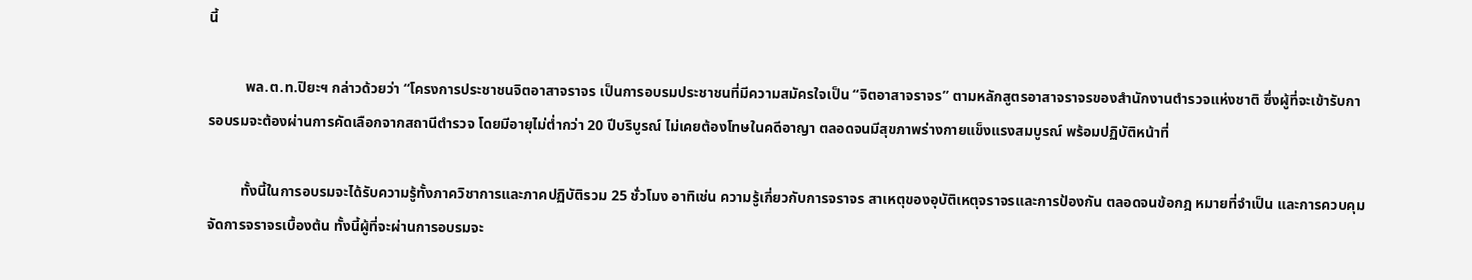นี้

          พล.ต.ท.ปิยะฯ กล่าวด้วยว่า “โครงการประชาชนจิตอาสาจราจร เป็นการอบรมประชาชนที่มีความสมัครใจเป็น “จิตอาสาจราจร” ตามหลักสูตรอาสาจราจรของสำนักงานตำรวจแห่งชาติ ซึ่งผู้ที่จะเข้ารับการอบรมจะต้องผ่านการคัดเลือกจากสถานีตำรวจ โดยมีอายุไม่ต่ำกว่า 20 ปีบริบูรณ์ ไม่เคยต้องโทษในคดีอาญา ตลอดจนมีสุขภาพร่างกายแข็งแรงสมบูรณ์ พร้อมปฏิบัติหน้าที่

         ทั้งนี้ในการอบรมจะได้รับความรู้ทั้งภาควิชาการและภาคปฏิบัติรวม 25 ชั่วโมง อาทิเช่น ความรู้เกี่ยวกับการจราจร สาเหตุของอุบัติเหตุจราจรและการป้องกัน ตลอดจนข้อกฎ หมายที่จำเป็น และการควบคุมจัดการจราจรเบื้องต้น ทั้งนี้ผู้ที่จะผ่านการอบรมจะ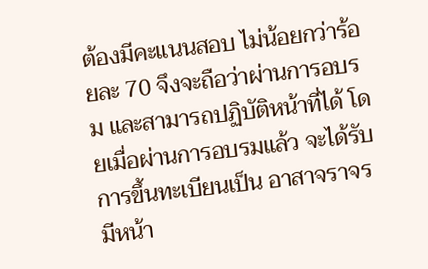ต้องมีคะแนนสอบ ไม่น้อยกว่าร้อยละ 70 จึงจะถือว่าผ่านการอบรม และสามารถปฏิบัติหน้าที่ได้ โดยเมื่อผ่านการอบรมแล้ว จะได้รับการขึ้นทะเบียนเป็น อาสาจราจร มีหน้า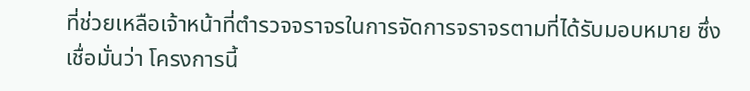ที่ช่วยเหลือเจ้าหน้าที่ตำรวจจราจรในการจัดการจราจรตามที่ได้รับมอบหมาย ซึ่งเชื่อมั่นว่า โครงการนี้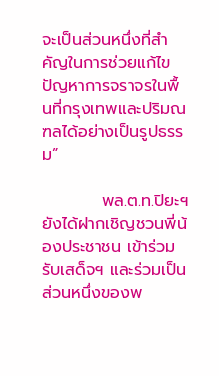จะเป็นส่วนหนึ่งที่สำคัญในการช่วยแก้ไขปัญหาการจราจรในพื้นที่กรุงเทพและปริมณฑลได้อย่างเป็นรูปธรรม”

          พล.ต.ท.ปิยะฯ ยังได้ฝากเชิญชวนพี่น้องประชาชน เข้าร่วมรับเสด็จฯ และร่วมเป็นส่วนหนึ่งของพ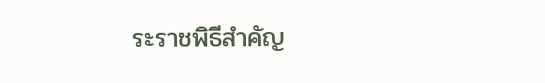ระราชพิธีสำคัญ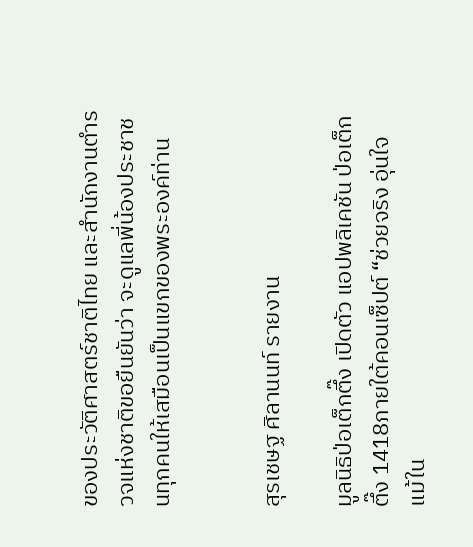ของประวัติศาสตร์ชาติไทย และสำนักงานตำรวจแห่งชาติขอยืนยันว่า จะดูแลพี่น้องประชาชนทุกคนให้เสมือนเป็นแขกของพระองค์ท่าน


สุรเชษฐ ศิลานนท์ รายงาน

มูลนิธิป่อเต็กตึ๊ง เปิดตัว แอปพลิเคชัน ป่อเต็กตึ๊ง 1418ภายใต้คอนเซ็ปต์ “ช่วยจริง อุ่นใจ แม้ใน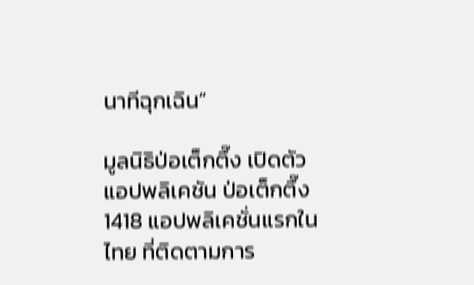นาทีฉุกเฉิน”

มูลนิธิป่อเต็กตึ๊ง เปิดตัว แอปพลิเคชัน ป่อเต็กตึ๊ง 1418 แอปพลิเคชั่นแรกในไทย ที่ติดตามการ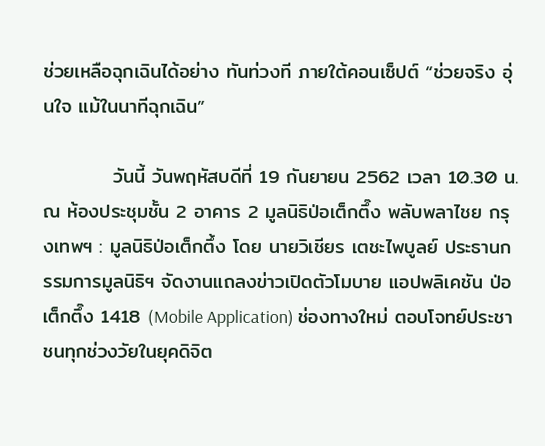ช่วยเหลือฉุกเฉินได้อย่าง ทันท่วงที ภายใต้คอนเซ็ปต์ “ช่วยจริง อุ่นใจ แม้ในนาทีฉุกเฉิน”

          วันนี้ วันพฤหัสบดีที่ 19 กันยายน 2562 เวลา 10.30 น. ณ ห้องประชุมชั้น 2 อาคาร 2 มูลนิธิป่อเต็กตึ๊ง พลับพลาไชย กรุงเทพฯ : มูลนิธิป่อเต็กตึ้ง โดย นายวิเชียร เตชะไพบูลย์ ประธานกรรมการมูลนิธิฯ จัดงานแถลงข่าวเปิดตัวโมบาย แอปพลิเคชัน ป่อเต็กตึ๊ง 1418 (Mobile Application) ช่องทางใหม่ ตอบโจทย์ประชาชนทุกช่วงวัยในยุคดิจิต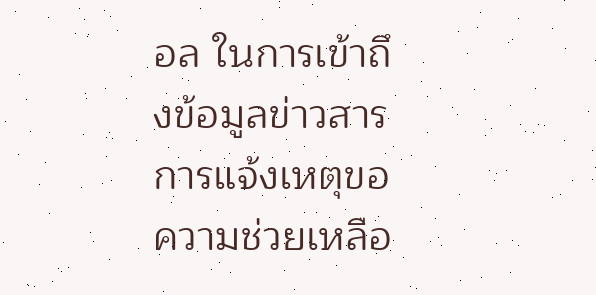อล ในการเข้าถึงข้อมูลข่าวสาร การแจ้งเหตุขอความช่วยเหลือ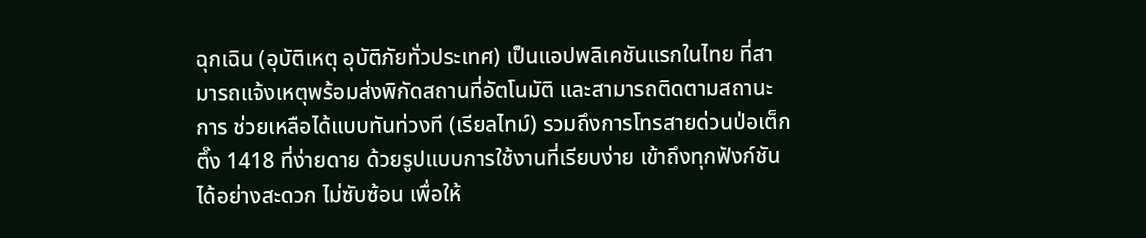ฉุกเฉิน (อุบัติเหตุ อุบัติภัยทั่วประเทศ) เป็นแอปพลิเคชันแรกในไทย ที่สามารถแจ้งเหตุพร้อมส่งพิกัดสถานที่อัตโนมัติ และสามารถติดตามสถานะการ ช่วยเหลือได้แบบทันท่วงที (เรียลไทม์) รวมถึงการโทรสายด่วนป่อเต็กตึ๊ง 1418 ที่ง่ายดาย ด้วยรูปแบบการใช้งานที่เรียบง่าย เข้าถึงทุกฟังก์ชันได้อย่างสะดวก ไม่ซับซ้อน เพื่อให้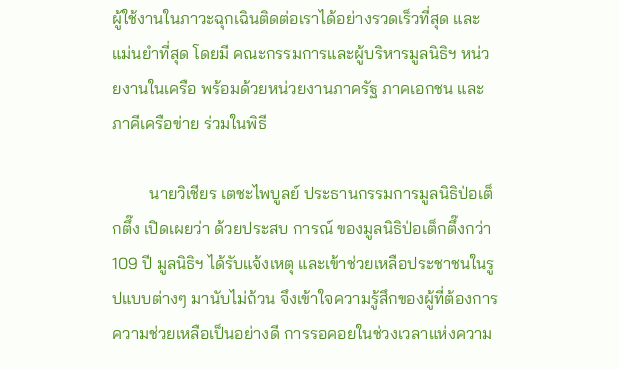ผู้ใช้งานในภาวะฉุกเฉินติดต่อเราได้อย่างรวดเร็วที่สุด และแม่นยำที่สุด โดยมี คณะกรรมการและผู้บริหารมูลนิธิฯ หน่วยงานในเครือ พร้อมด้วยหน่วยงานภาครัฐ ภาคเอกชน และภาคีเครือข่าย ร่วมในพิธี

         นายวิเชียร เตชะไพบูลย์ ประธานกรรมการมูลนิธิป่อเต็กตึ๊ง เปิดเผยว่า ด้วยประสบ การณ์ ของมูลนิธิป่อเต็กตึ๊งกว่า 109 ปี มูลนิธิฯ ได้รับแจ้งเหตุ และเข้าช่วยเหลือประชาชนในรูปแบบต่างๆ มานับไม่ถ้วน จึงเข้าใจความรู้สึกของผู้ที่ต้องการความช่วยเหลือเป็นอย่างดี การรอคอยในช่วงเวลาแห่งความ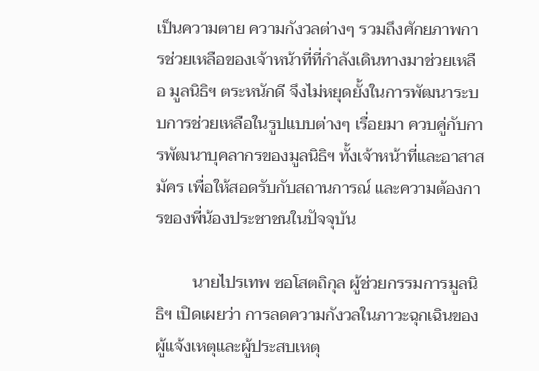เป็นความตาย ความกังวลต่างๆ รวมถึงศักยภาพการช่วยเหลือของเจ้าหน้าที่ที่กำลังเดินทางมาช่วยเหลือ มูลนิธิฯ ตระหนักดี จึงไม่หยุดยั้งในการพัฒนาระบบการช่วยเหลือในรูปแบบต่างๆ เรื่อยมา ควบคู่กับการพัฒนาบุคลากรของมูลนิธิฯ ทั้งเจ้าหน้าที่และอาสาสมัคร เพื่อให้สอดรับกับสถานการณ์ และความต้องการของพี่น้องประชาชนในปัจจุบัน

         นายไปรเทพ ซอโสตถิกุล ผู้ช่วยกรรมการมูลนิธิฯ เปิดเผยว่า การลดความกังวลในภาวะฉุกเฉินของผู้แจ้งเหตุและผู้ประสบเหตุ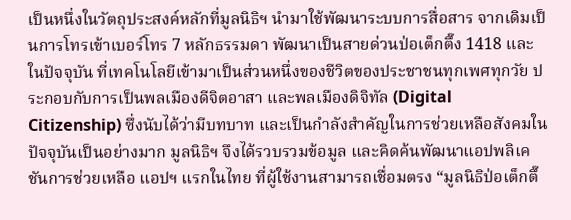เป็นหนึ่งในวัตถุประสงค์หลักที่มูลนิธิฯ นำมาใช้พัฒนาระบบการสื่อสาร จากเดิมเป็นการโทรเข้าเบอร์โทร 7 หลักธรรมดา พัฒนาเป็นสายด่วนป่อเต็กตึ๊ง 1418 และในปัจจุบัน ที่เทคโนโลยีเข้ามาเป็นส่วนหนึ่งของชีวิตของประชาชนทุกเพศทุกวัย ประกอบกับการเป็นพลเมืองดีจิตอาสา และพลเมืองดิจิทัล (Digital Citizenship) ซึ่งนับได้ว่ามีบทบาท และเป็นกำลังสำคัญในการช่วยเหลือสังคมในปัจจุบันเป็นอย่างมาก มูลนิธิฯ จึงได้รวบรวมข้อมูล และคิดค้นพัฒนาแอปพลิเคชันการช่วยเหลือ แอปฯ แรกในไทย ที่ผู้ใช้งานสามารถเชื่อมตรง “มูลนิธิป่อเต็กตึ๊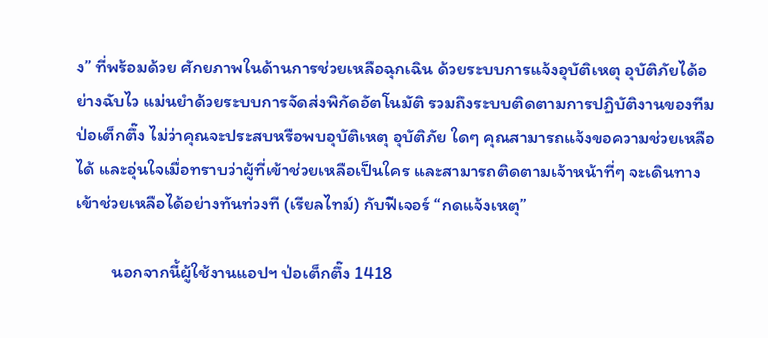ง” ที่พร้อมด้วย ศักยภาพในด้านการช่วยเหลือฉุกเฉิน ด้วยระบบการแจ้งอุบัติเหตุ อุบัติภัยได้อย่างฉับไว แม่นยำด้วยระบบการจัดส่งพิกัดอัตโนมัติ รวมถึงระบบติดตามการปฏิบัติงานของทีมป่อเต็กตึ๊ง ไม่ว่าคุณจะประสบหรือพบอุบัติเหตุ อุบัติภัย ใดๆ คุณสามารถแจ้งขอความช่วยเหลือได้ และอุ่นใจเมื่อทราบว่าผู้ที่เข้าช่วยเหลือเป็นใคร และสามารถติดตามเจ้าหน้าที่ๆ จะเดินทางเข้าช่วยเหลือได้อย่างทันท่วงที (เรียลไทม์) กับฟีเจอร์ “กดแจ้งเหตุ”

         นอกจากนี้ผู้ใช้งานแอปฯ ป่อเต็กตึ๊ง 1418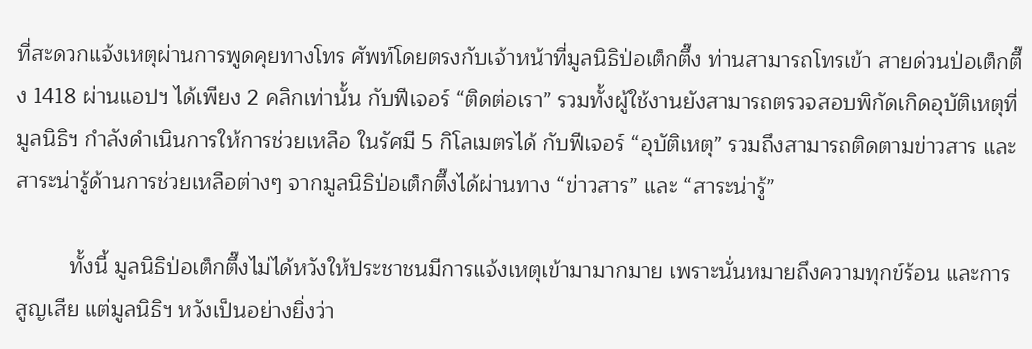ที่สะดวกแจ้งเหตุผ่านการพูดคุยทางโทร ศัพท์โดยตรงกับเจ้าหน้าที่มูลนิธิป่อเต็กตึ๊ง ท่านสามารถโทรเข้า สายด่วนป่อเต็กตึ๊ง 1418 ผ่านแอปฯ ได้เพียง 2 คลิกเท่านั้น กับฟีเจอร์ “ติดต่อเรา” รวมทั้งผู้ใช้งานยังสามารถตรวจสอบพิกัดเกิดอุบัติเหตุที่มูลนิธิฯ กำลังดำเนินการให้การช่วยเหลือ ในรัศมี 5 กิโลเมตรได้ กับฟีเจอร์ “อุบัติเหตุ” รวมถึงสามารถติดตามข่าวสาร และสาระน่ารู้ด้านการช่วยเหลือต่างๆ จากมูลนิธิป่อเต็กตึ๊งได้ผ่านทาง “ข่าวสาร” และ “สาระน่ารู้”

         ทั้งนี้ มูลนิธิป่อเต็กตึ๊งไม่ได้หวังให้ประชาชนมีการแจ้งเหตุเข้ามามากมาย เพราะนั่นหมายถึงความทุกข์ร้อน และการสูญเสีย แต่มูลนิธิฯ หวังเป็นอย่างยิ่งว่า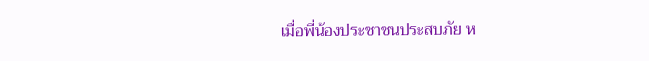เมื่อพี่น้องประชาชนประสบภัย ห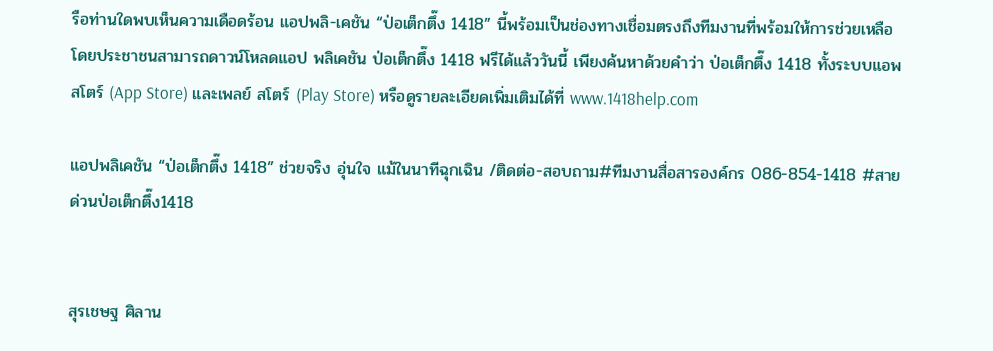รือท่านใดพบเห็นความเดือดร้อน แอปพลิ-เคชัน “ป่อเต็กตึ๊ง 1418” นี้พร้อมเป็นช่องทางเชื่อมตรงถึงทีมงานที่พร้อมให้การช่วยเหลือ โดยประชาชนสามารถดาวน์โหลดแอป พลิเคชัน ป่อเต็กตึ๊ง 1418 ฟรีได้แล้ววันนี้ เพียงค้นหาด้วยคำว่า ป่อเต็กตึ๊ง 1418 ทั้งระบบแอพ สโตร์ (App Store) และเพลย์ สโตร์ (Play Store) หรือดูรายละเอียดเพิ่มเติมได้ที่ www.1418help.com

แอปพลิเคชัน “ป่อเต็กตึ๊ง 1418” ช่วยจริง อุ่นใจ แม้ในนาทีฉุกเฉิน /ติดต่อ-สอบถาม#ทีมงานสื่อสารองค์กร 086-854-1418 #สายด่วนป่อเต็กตึ๊ง1418


สุรเชษฐ ศิลาน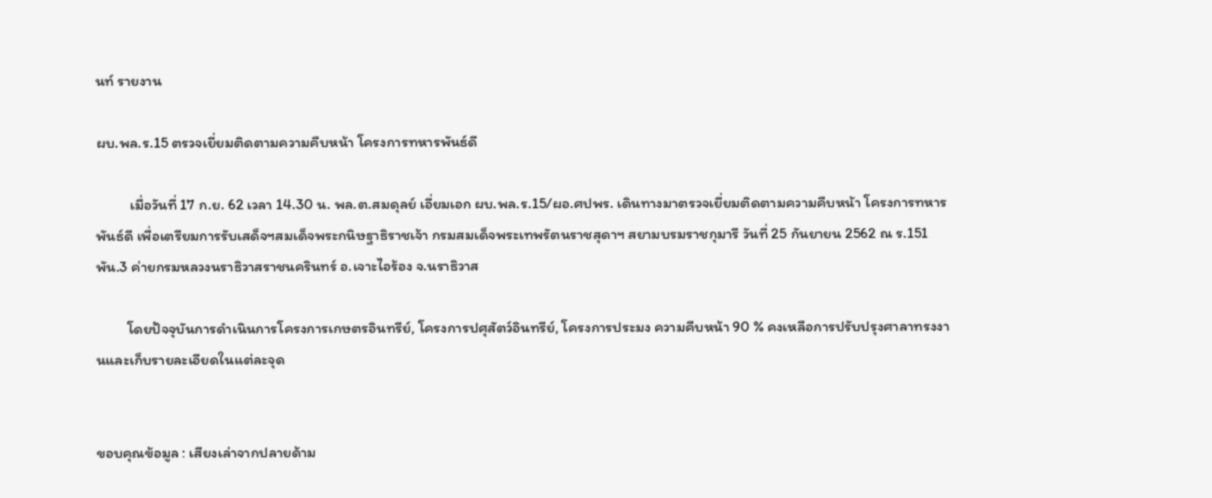นท์ รายงาน

ผบ.พล.ร.15 ตรวจเยี่ยมติดตามความคืบหน้า โครงการทหารพันธ์ดี

          เมื่อวันที่ 17 ก.ย. 62 เวลา 14.30 น. พล.ต.สมดุลย์ เอี่ยมเอก ผบ.พล.ร.15/ผอ.ศปพร. เดินทางมาตรวจเยี่ยมติดตามความคืบหน้า โครงการทหารพันธ์ดี เพื่อเตรียมการรับเสด็จฯสมเด็จพระกนิษฐาธิราชเจ้า กรมสมเด็จพระเทพรัตนราชสุดาฯ สยามบรมราชกุมารี วันที่ 25 กันยายน 2562 ณ ร.151 พัน.3 ค่ายกรมหลวงนราธิวาสราชนครินทร์ อ.เจาะไอร้อง จ.นราธิวาส

         โดยปัจจุบันการดำเนินการโครงการเกษตรอินทรีย์, โครงการปศุสัตว์อินทรีย์, โครงการประมง ความคืบหน้า 90 % คงเหลือการปรับปรุงศาลาทรงงานและเก็บรายละเอียดในแต่ละจุด


ขอบคุณข้อมูล : เสียงเล่าจากปลายด้าม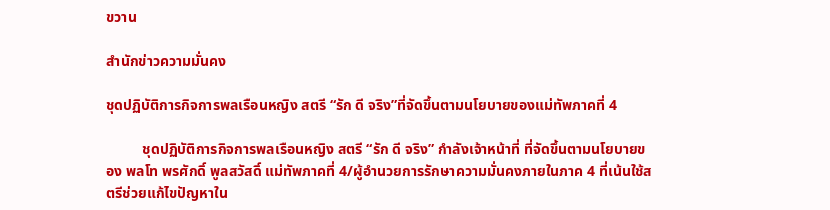ขวาน

สำนักข่าวความมั่นคง

ชุดปฏิบัติการกิจการพลเรือนหญิง สตรี “รัก ดี จริง”ที่จัดขึ้นตามนโยบายของแม่ทัพภาคที่ 4

          ชุดปฏิบัติการกิจการพลเรือนหญิง สตรี “รัก ดี จริง” กำลังเจ้าหน้าที่ ที่จัดขึ้นตามนโยบายของ พลโท พรศักดิ์ พูลสวัสดิ์ แม่ทัพภาคที่ 4/ผู้อำนวยการรักษาความมั่นคงภายในภาค 4 ที่เน้นใช้สตรีช่วยแก้ไขปัญหาใน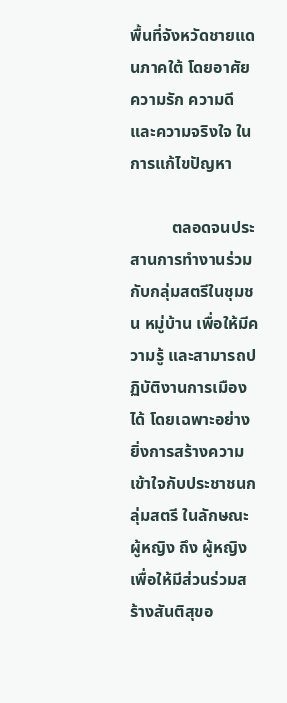พื้นที่จังหวัดชายแดนภาคใต้ โดยอาศัยความรัก ความดี และความจริงใจ ในการแก้ไขปัญหา

          ตลอดจนประสานการทำงานร่วมกับกลุ่มสตรีในชุมชน หมู่บ้าน เพื่อให้มีความรู้ และสามารถปฏิบัติงานการเมืองได้ โดยเฉพาะอย่างยิ่งการสร้างความเข้าใจกับประชาชนกลุ่มสตรี ในลักษณะ ผู้หญิง ถึง ผู้หญิง เพื่อให้มีส่วนร่วมสร้างสันติสุขอ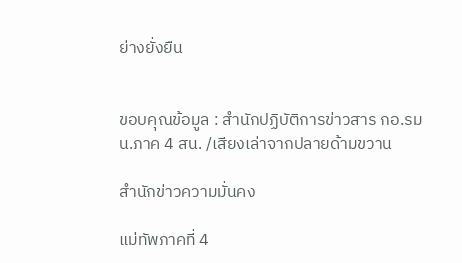ย่างยั่งยืน


ขอบคุณข้อมูล : สำนักปฏิบัติการข่าวสาร กอ.รมน.ภาค 4 สน. /เสียงเล่าจากปลายด้ามขวาน

สำนักข่าวความมั่นคง

แม่ทัพภาคที่ 4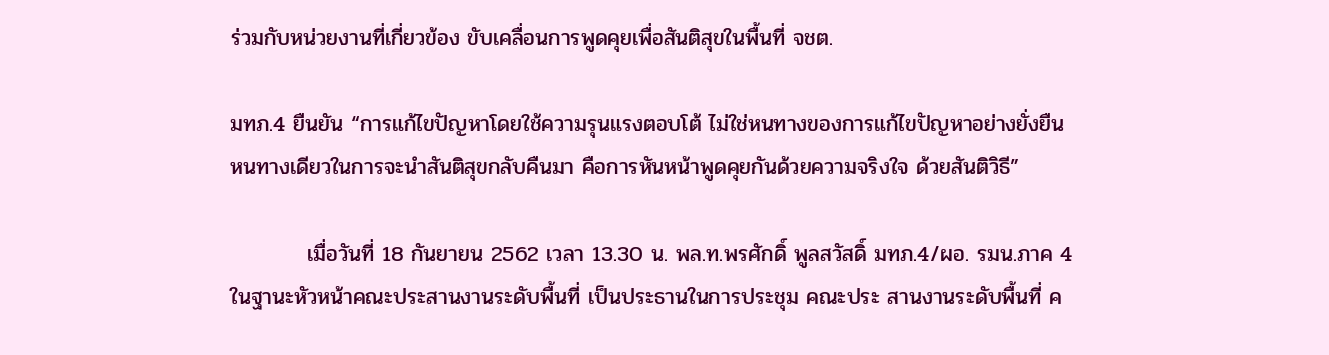ร่วมกับหน่วยงานที่เกี่ยวข้อง ขับเคลื่อนการพูดคุยเพื่อสันติสุขในพื้นที่ จชต.

มทภ.4 ยืนยัน “การแก้ไขปัญหาโดยใช้ความรุนแรงตอบโต้ ไม่ใช่หนทางของการแก้ไขปัญหาอย่างยั่งยืน หนทางเดียวในการจะนำสันติสุขกลับคืนมา คือการหันหน้าพูดคุยกันด้วยความจริงใจ ด้วยสันติวิธี”

          เมื่อวันที่ 18 กันยายน 2562 เวลา 13.30 น. พล.ท.พรศักดิ์ พูลสวัสดิ์ มทภ.4/ผอ. รมน.ภาค 4 ในฐานะหัวหน้าคณะประสานงานระดับพื้นที่ เป็นประธานในการประชุม คณะประ สานงานระดับพื้นที่ ค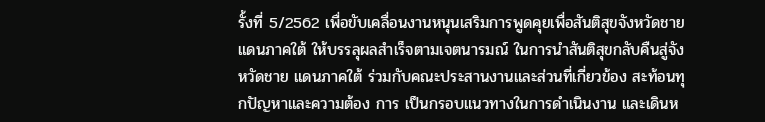รั้งที่ 5/2562 เพื่อขับเคลื่อนงานหนุนเสริมการพูดคุยเพื่อสันติสุขจังหวัดชายแดนภาคใต้ ให้บรรลุผลสำเร็จตามเจตนารมณ์ ในการนำสันติสุขกลับคืนสู่จังหวัดชาย แดนภาคใต้ ร่วมกับคณะประสานงานและส่วนที่เกี่ยวข้อง สะท้อนทุกปัญหาและความต้อง การ เป็นกรอบแนวทางในการดำเนินงาน และเดินห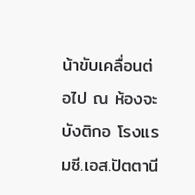น้าขับเคลื่อนต่อไป ณ ห้องจะบังติกอ โรงแรมซี.เอส.ปัตตานี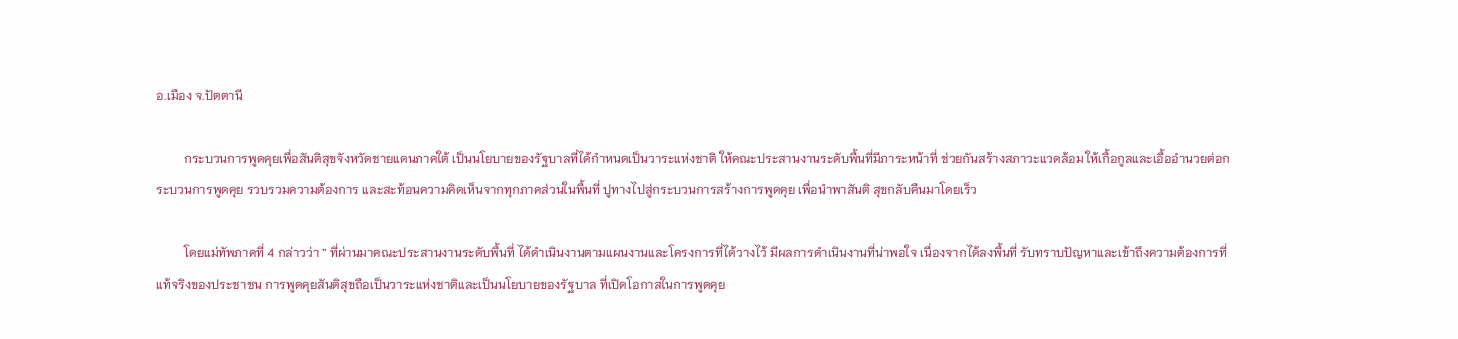อ.เมือง จ.ปัตตานี

         กระบวนการพูดคุยเพื่อสันติสุขจังหวัดชายแดนภาคใต้ เป็นนโยบายของรัฐบาลที่ได้กำหนดเป็นวาระแห่งชาติ ให้คณะประสานงานระดับพื้นที่มีภาระหน้าที่ ช่วยกันสร้างสภาวะแวดล้อม ให้เกื้อกูลและเอื้ออำนวยต่อกระบวนการพูดคุย รวบรวมความต้องการ และสะท้อนความคิดเห็นจากทุกภาคส่วนในพื้นที่ ปูทางไปสู่กระบวนการสร้างการพูดคุย เพื่อนำพาสันติ สุขกลับคืนมาโดยเร็ว

         โดยแม่ทัพภาคที่ 4 กล่าวว่า ” ที่ผ่านมาคณะประสานงานระดับพื้นที่ ได้ดำเนินงานตามแผนงานและโครงการที่ได้วางไว้ มีผลการดำเนินงานที่น่าพอใจ เนื่องจากได้ลงพื้นที่ รับทราบปัญหาและเข้าถึงความต้องการที่แท้จริงของประชาชน การพูดคุยสันติสุขถือเป็นวาระแห่งชาติและเป็นนโยบายของรัฐบาล ที่เปิดโอกาสในการพูดคุย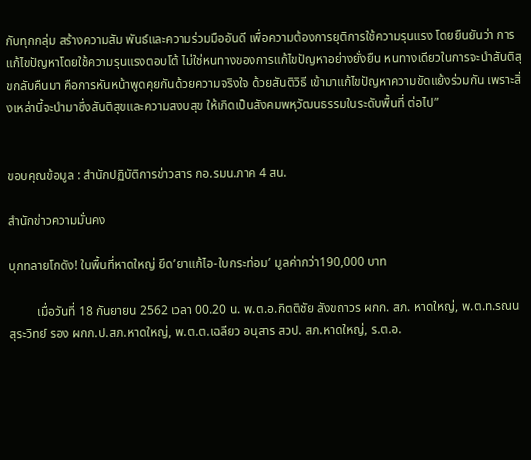กับทุกกลุ่ม สร้างความสัม พันธ์และความร่วมมืออันดี เพื่อความต้องการยุติการใช้ความรุนแรง โดยยืนยันว่า การแก้ไขปัญหาโดยใช้ความรุนแรงตอบโต้ ไม่ใช่หนทางของการแก้ไขปัญหาอย่างยั่งยืน หนทางเดียวในการจะนำสันติสุขกลับคืนมา คือการหันหน้าพูดคุยกันด้วยความจริงใจ ด้วยสันติวิธี เข้ามาแก้ไขปัญหาความขัดแย้งร่วมกัน เพราะสิ่งเหล่านี้จะนำมาซึ่งสันติสุขและความสงบสุข ให้เกิดเป็นสังคมพหุวัฒนธรรมในระดับพื้นที่ ต่อไป”


ขอบคุณข้อมูล : สำนักปฏิบัติการข่าวสาร กอ.รมน.ภาค 4 สน.

สำนักข่าวความมั่นคง

บุกทลายโกดัง! ในพื้นที่หาดใหญ่ ยึด’ยาแก้ไอ-ใบกระท่อม’ มูลค่ากว่า190,000 บาท

         เมื่อวันที่ 18 กันยายน 2562 เวลา 00.20 น. พ.ต.อ.กิตติชัย สังขถาวร ผกก. สภ. หาดใหญ่, พ.ต.ท.รณน สุระวิทย์ รอง ผกก.ป.สภ.หาดใหญ่, พ.ต.ต.เฉลียว อนุสาร สวป. สภ.หาดใหญ่, ร.ต.อ.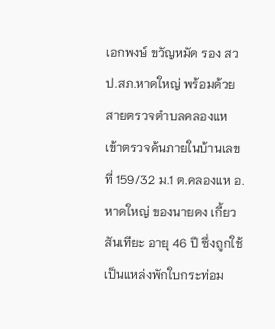เอกพงษ์ ขวัญหมัด รอง สวป.สภ.หาดใหญ่ พร้อมด้วยสายตรวจตำบลคลองแห เข้าตรวจค้นภายในบ้านเลขที่ 159/32 ม.1 ต.คลองแห อ.หาดใหญ่ ของนายดง เกี้ยวสันเทียะ อายุ 46 ปี ซึ่งถูกใช้เป็นแหล่งพักใบกระท่อม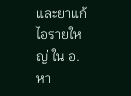และยาแก้ไอรายใหญ่ ใน อ.หา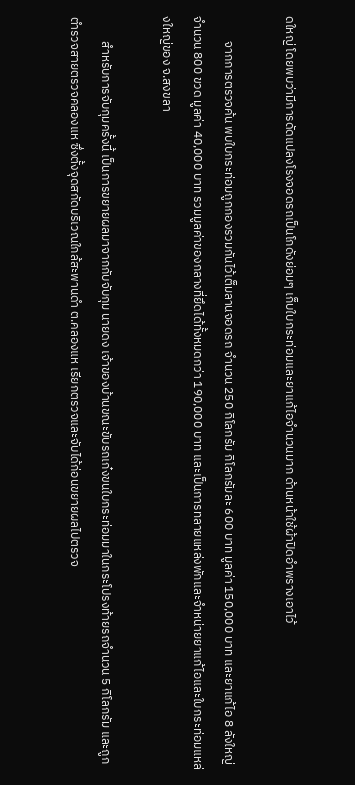ดใหญ่ โดยพบว่ามีการดัดแปลงโรงจอดรถเป็นโกดังย่อมๆ เก็บใบกระท่อมและยาแก้ไอจำนวนมาก ด้านหน้าใช้ผ้าปิดอำพรางเอาไว้

         จากการตรวจค้น พบใบกระท่อมถูกกองรวมกันไว้เต็มลานจอดรถ จำนวน 250 กิโลกรัม กิโลกรัมละ 600 บาท มูลค่า 150,000 บาท และยาแก้ไอ 8 ลังใหญ่ จำนวน 800 ขวด มูลค่า 40,000 บาท รวมมูลค่าของกลางที่ยึดได้ทั้งหมดกว่า 190,000 บาท และเป็นการทลายแหล่งพักและจำหน่ายยาแก้ไอและใบกระท่อมแหล่งใหญ่ของ จ.สงขลา

         สำหรับการจับกุมครั้งนี้ เป็นการขยายผลมาจากกับจับกุม นายดง เจ้าของบ้านขณะขับรถเก๋งขนใบกระท่อมมาในกระโปรงท้ายรถจำนวน 5 กิโลกรัม และถูกตำรวจสายตรวจคลองแห ซึ่งตั้งจุดสกัดบริเวณใกล้สะพานดำ ต.คลองแห เรียกตรวจและจับได้ก่อนขยายผลไปตรวจ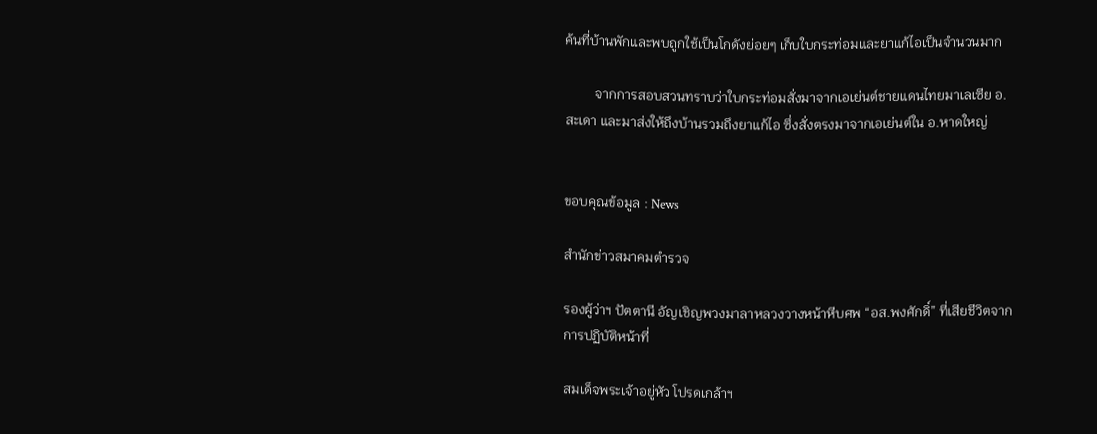ค้นที่บ้านพักและพบถูกใช้เป็นโกดังย่อยๆ เก็บใบกระท่อมและยาแก้ไอเป็นจำนวนมาก

         จากการสอบสวนทราบว่าใบกระท่อมสั่งมาจากเอเย่นต์ชายแดนไทยมาเลเซีย อ. สะเดา และมาส่งให้ถึงบ้านรวมถึงยาแก้ไอ ซึ่งสั่งตรงมาจากเอเย่นต์ใน อ.หาดใหญ่


ขอบคุณข้อมูล : News

สำนักข่าวสมาคมตำรวจ

รองผู้ว่าฯ ปัตตานี อัญเชิญพวงมาลาหลวงวางหน้าหีบศพ “อส.พงศักดิ์” ที่เสียชีวิตจากการปฏิบัติหน้าที่

สมเด็จพระเจ้าอยู่หัว โปรดเกล้าฯ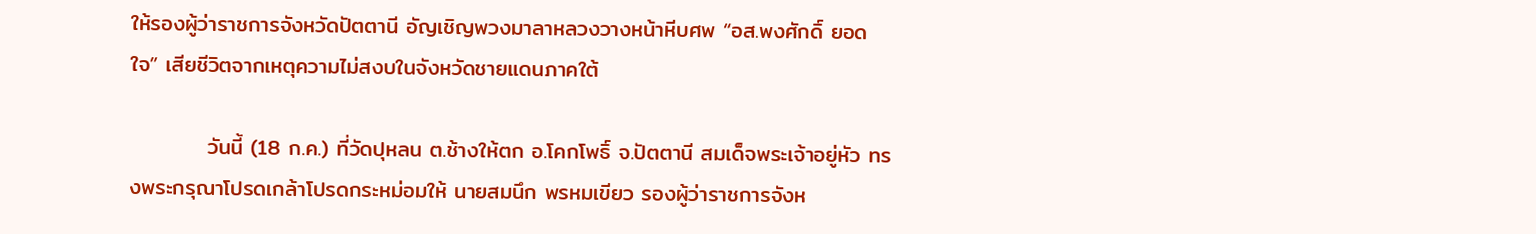ให้รองผู้ว่าราชการจังหวัดปัตตานี อัญเชิญพวงมาลาหลวงวางหน้าหีบศพ “อส.พงศักดิ์ ยอดใจ” เสียชีวิตจากเหตุความไม่สงบในจังหวัดชายแดนภาคใต้

          วันนี้ (18 ก.ค.) ที่วัดปุหลน ต.ช้างให้ตก อ.โคกโพธิ์ จ.ปัตตานี สมเด็จพระเจ้าอยู่หัว ทรงพระกรุณาโปรดเกล้าโปรดกระหม่อมให้ นายสมนึก พรหมเขียว รองผู้ว่าราชการจังห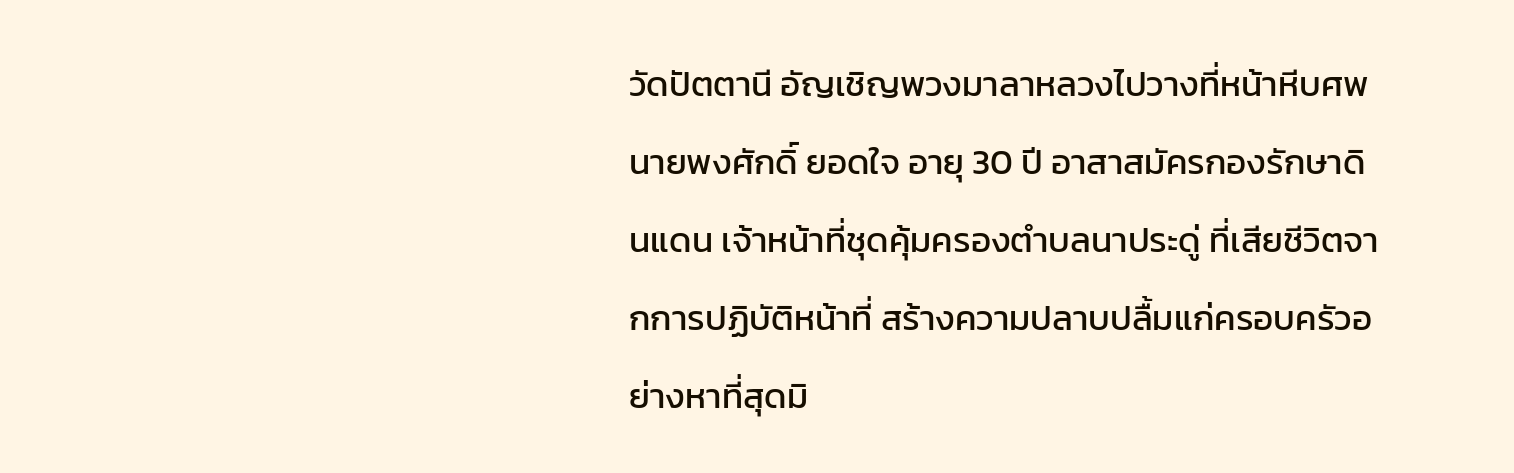วัดปัตตานี อัญเชิญพวงมาลาหลวงไปวางที่หน้าหีบศพ นายพงศักดิ์ ยอดใจ อายุ 30 ปี อาสาสมัครกองรักษาดินแดน เจ้าหน้าที่ชุดคุ้มครองตำบลนาประดู่ ที่เสียชีวิตจากการปฏิบัติหน้าที่ สร้างความปลาบปลื้มแก่ครอบครัวอย่างหาที่สุดมิ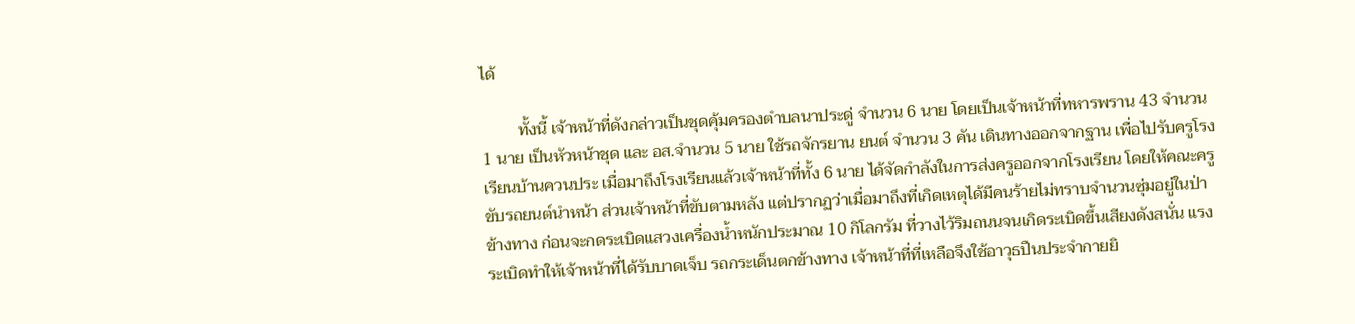ได้

         ทั้งนี้ เจ้าหน้าที่ดังกล่าวเป็นชุดคุ้มครองตำบลนาประดู่ จำนวน 6 นาย โดยเป็นเจ้าหน้าที่ทหารพราน 43 จำนวน 1 นาย เป็นหัวหน้าชุด และ อส.จำนวน 5 นาย ใช้รถจักรยาน ยนต์ จำนวน 3 คัน เดินทางออกจากฐาน เพื่อไปรับครูโรงเรียนบ้านควนประ เมื่อมาถึงโรงเรียนแล้วเจ้าหน้าที่ทั้ง 6 นาย ได้จัดกำลังในการส่งครูออกจากโรงเรียน โดยให้คณะครูขับรถยนต์นำหน้า ส่วนเจ้าหน้าที่ขับตามหลัง แต่ปรากฏว่าเมื่อมาถึงที่เกิดเหตุได้มีคนร้ายไม่ทราบจำนวนซุ่มอยู่ในป่าข้างทาง ก่อนจะกดระเบิดแสวงเครื่องน้ำหนักประมาณ 10 กิโลกรัม ที่วางไว้ริมถนนจนเกิดระเบิดขึ้นเสียงดังสนั่น แรงระเบิดทำให้เจ้าหน้าที่ได้รับบาดเจ็บ รถกระเด็นตกข้างทาง เจ้าหน้าที่ที่เหลือจึงใช้อาวุธปืนประจำกายยิ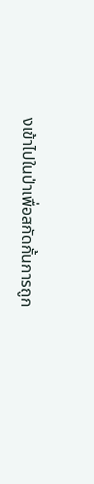งเข้าไปในป่าเพื่อสกัดกั้นการถูก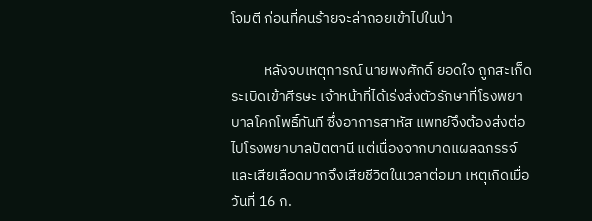โจมตี ก่อนที่คนร้ายจะล่าถอยเข้าไปในป่า

          หลังจบเหตุการณ์ นายพงศักดิ์ ยอดใจ ถูกสะเก็ดระเบิดเข้าศีรษะ เจ้าหน้าที่ได้เร่งส่งตัวรักษาที่โรงพยาบาลโคกโพธิ์ทันที ซึ่งอาการสาหัส แพทย์จึงต้องส่งต่อไปโรงพยาบาลปัตตานี แต่เนื่องจากบาดแผลฉกรรจ์ และเสียเลือดมากจึงเสียชีวิตในเวลาต่อมา เหตุเกิดเมื่อวันที่ 16 ก.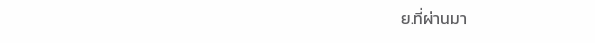ย.ที่ผ่านมา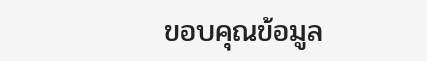ขอบคุณข้อมูล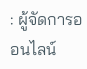: ผู้จัดการออนไลน์